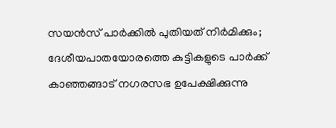സയൻസ് പാർക്കിൽ പുതിയത് നിർമിക്കും; ദേശീയപാതയോരത്തെ കുട്ടികളുടെ പാർക്ക് കാഞ്ഞങ്ങാട് നഗരസഭ ഉപേക്ഷിക്കുന്നു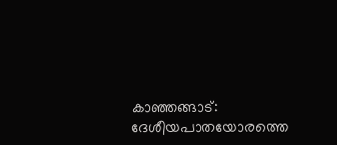കാഞ്ഞങ്ങാട്: ദേശീയപാതയോരത്തെ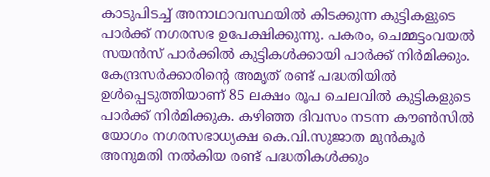കാടുപിടച്ച് അനാഥാവസ്ഥയിൽ കിടക്കുന്ന കുട്ടികളുടെ പാർക്ക് നഗരസഭ ഉപേക്ഷിക്കുന്നു. പകരം, ചെമ്മട്ടംവയൽ സയൻസ് പാർക്കിൽ കുട്ടികൾക്കായി പാർക്ക് നിർമിക്കും. കേന്ദ്രസർക്കാരിന്റെ അമൃത് രണ്ട് പദ്ധതിയിൽ ഉൾപ്പെടുത്തിയാണ് 85 ലക്ഷം രൂപ ചെലവിൽ കുട്ടികളുടെ പാർക്ക് നിർമിക്കുക. കഴിഞ്ഞ ദിവസം നടന്ന കൗൺസിൽ യോഗം നഗരസഭാധ്യക്ഷ കെ.വി.സുജാത മുൻകൂർ അനുമതി നൽകിയ രണ്ട് പദ്ധതികൾക്കും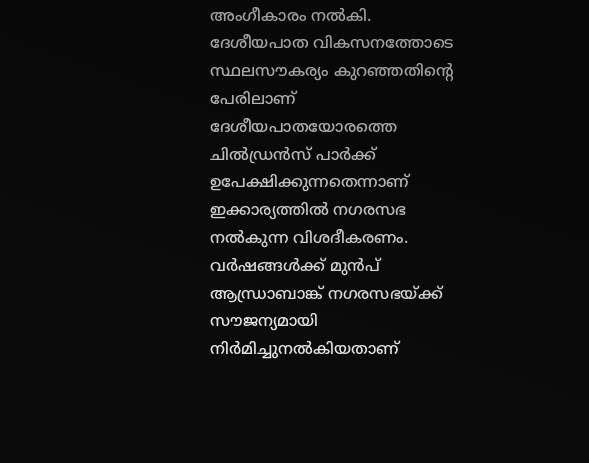അംഗീകാരം നൽകി. ദേശീയപാത വികസനത്തോടെ സ്ഥലസൗകര്യം കുറഞ്ഞതിന്റെ പേരിലാണ് ദേശീയപാതയോരത്തെ ചിൽഡ്രൻസ് പാർക്ക് ഉപേക്ഷിക്കുന്നതെന്നാണ് ഇക്കാര്യത്തിൽ നഗരസഭ നൽകുന്ന വിശദീകരണം. വർഷങ്ങൾക്ക് മുൻപ് ആന്ധ്രാബാങ്ക് നഗരസഭയ്ക്ക് സൗജന്യമായി നിർമിച്ചുനൽകിയതാണ്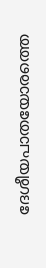ദേശീയപാതയോരത്തെ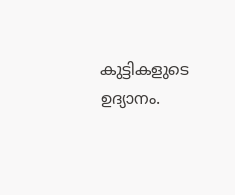കുട്ടികളുടെ ഉദ്യാനം.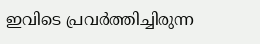ഇവിടെ പ്രവർത്തിച്ചിരുന്ന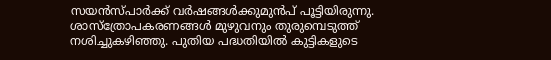സയൻസ്പാർക്ക് വർഷങ്ങൾക്കുമുൻപ് പൂട്ടിയിരുന്നു. ശാസ്ത്രോപകരണങ്ങൾ മുഴുവനും തുരുമ്പെടുത്ത് നശിച്ചുകഴിഞ്ഞു. പുതിയ പദ്ധതിയിൽ കുട്ടികളുടെ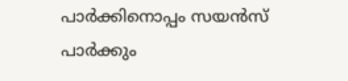പാർക്കിനൊപ്പം സയൻസ് പാർക്കും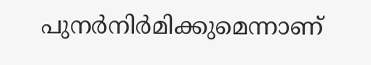പുനർനിർമിക്കുമെന്നാണ്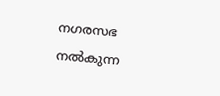നഗരസഭ നൽകുന്ന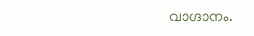വാഗ്ദാനം.